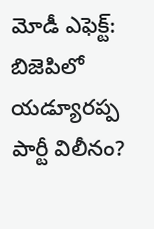మోడీ ఎఫెక్ట్: బిజెపిలో యడ్యూరప్ప పార్టీ విలీనం?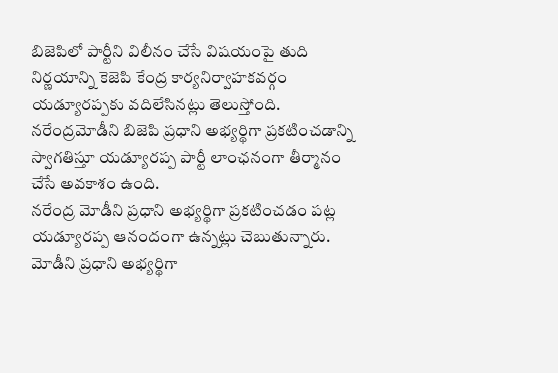బిజెపిలో పార్టీని విలీనం చేసే విషయంపై తుది నిర్ణయాన్ని కెజెపి కేంద్ర కార్యనిర్వాహకవర్గం యడ్యూరప్పకు వదిలేసినట్లు తెలుస్తోంది. నరేంద్రమోడీని బిజెపి ప్రధాని అభ్యర్థిగా ప్రకటించడాన్ని స్వాగతిస్తూ యడ్యూరప్ప పార్టీ లాంఛనంగా తీర్మానం చేసే అవకాశం ఉంది.
నరేంద్ర మోడీని ప్రధాని అభ్యర్థిగా ప్రకటించడం పట్ల యడ్యూరప్ప ఆనందంగా ఉన్నట్లు చెబుతున్నారు. మోడీని ప్రధాని అభ్యర్థిగా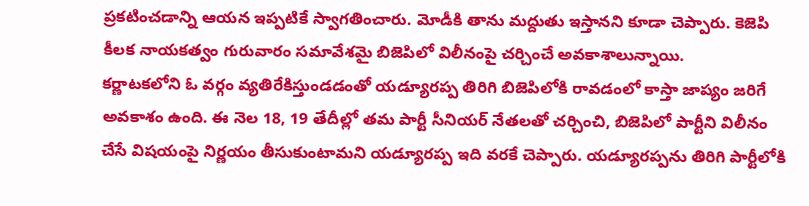ప్రకటించడాన్ని ఆయన ఇప్పటికే స్వాగతించారు. మోడీకి తాను మద్దుతు ఇస్తానని కూడా చెప్పారు. కెజెపి కీలక నాయకత్వం గురువారం సమావేశమై బిజెపిలో విలీనంపై చర్చించే అవకాశాలున్నాయి.
కర్ణాటకలోని ఓ వర్గం వ్యతిరేకిస్తుండడంతో యడ్యూరప్ప తిరిగి బిజెపిలోకి రావడంలో కాస్తా జాప్యం జరిగే అవకాశం ఉంది. ఈ నెల 18, 19 తేదీల్లో తమ పార్టీ సీనియర్ నేతలతో చర్చించి, బిజెపిలో పార్టీని విలీనం చేసే విషయంపై నిర్ణయం తీసుకుంటామని యడ్యూరప్ప ఇది వరకే చెప్పారు. యడ్యూరప్పను తిరిగి పార్టీలోకి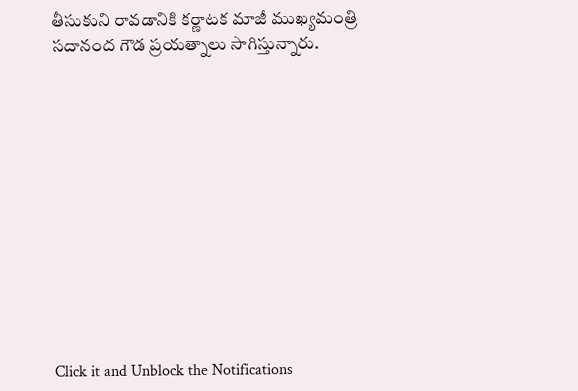తీసుకుని రావడానికి కర్ణాటక మాజీ ముఖ్యమంత్రి సదానంద గౌడ ప్రయత్నాలు సాగిస్తున్నారు.












Click it and Unblock the Notifications